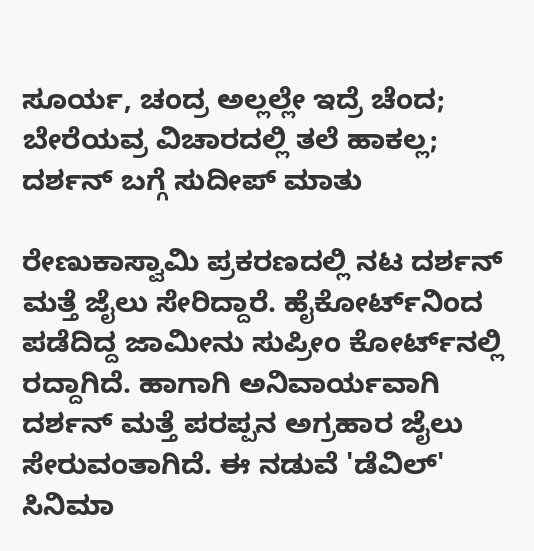ಸೂರ್ಯ, ಚಂದ್ರ ಅಲ್ಲಲ್ಲೇ ಇದ್ರೆ ಚೆಂದ; ಬೇರೆಯವ್ರ ವಿಚಾರದಲ್ಲಿ ತಲೆ ಹಾಕಲ್ಲ; ದರ್ಶನ್ ಬಗ್ಗೆ ಸುದೀಪ್ ಮಾತು

ರೇಣುಕಾಸ್ವಾಮಿ ಪ್ರಕರಣದಲ್ಲಿ ನಟ ದರ್ಶನ್ ಮತ್ತೆ ಜೈಲು ಸೇರಿದ್ದಾರೆ. ಹೈಕೋರ್ಟ್‌ನಿಂದ ಪಡೆದಿದ್ದ ಜಾಮೀನು ಸುಪ್ರೀಂ ಕೋರ್ಟ್‌ನಲ್ಲಿ ರದ್ದಾಗಿದೆ. ಹಾಗಾಗಿ ಅನಿವಾರ್ಯವಾಗಿ ದರ್ಶನ್ ಮತ್ತೆ ಪರಪ್ಪನ ಅಗ್ರಹಾರ ಜೈಲು ಸೇರುವಂತಾಗಿದೆ. ಈ ನಡುವೆ 'ಡೆವಿಲ್' ಸಿನಿಮಾ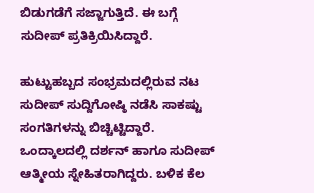ಬಿಡುಗಡೆಗೆ ಸಜ್ಜಾಗುತ್ತಿದೆ. ಈ ಬಗ್ಗೆ ಸುದೀಪ್ ಪ್ರತಿಕ್ರಿಯಿಸಿದ್ದಾರೆ.

ಹುಟ್ಟುಹಬ್ಬದ ಸಂಭ್ರಮದಲ್ಲಿರುವ ನಟ ಸುದೀಪ್ ಸುದ್ದಿಗೋಷ್ಠಿ ನಡೆಸಿ ಸಾಕಷ್ಟು ಸಂಗತಿಗಳನ್ನು ಬಿಚ್ಚಿಟ್ಟಿದ್ದಾರೆ. ಒಂದ್ಕಾಲದಲ್ಲಿ ದರ್ಶನ್ ಹಾಗೂ ಸುದೀಪ್ ಆತ್ಮೀಯ ಸ್ನೇಹಿತರಾಗಿದ್ದರು. ಬಳಿಕ ಕೆಲ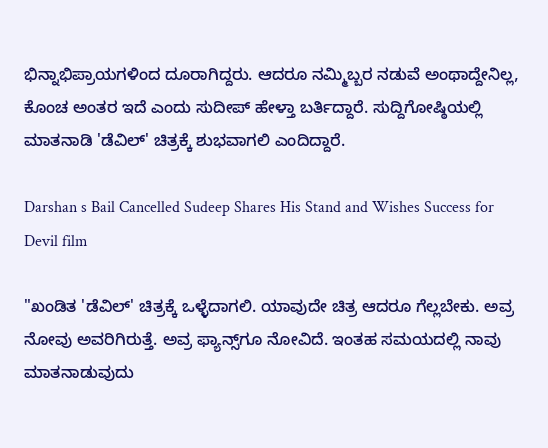ಭಿನ್ನಾಭಿಪ್ರಾಯಗಳಿಂದ ದೂರಾಗಿದ್ದರು. ಆದರೂ ನಮ್ಮಿಬ್ಬರ ನಡುವೆ ಅಂಥಾದ್ದೇನಿಲ್ಲ, ಕೊಂಚ ಅಂತರ ಇದೆ ಎಂದು ಸುದೀಪ್ ಹೇಳ್ತಾ ಬರ್ತಿದ್ದಾರೆ. ಸುದ್ದಿಗೋಷ್ಠಿಯಲ್ಲಿ ಮಾತನಾಡಿ 'ಡೆವಿಲ್' ಚಿತ್ರಕ್ಕೆ ಶುಭವಾಗಲಿ ಎಂದಿದ್ದಾರೆ.

Darshan s Bail Cancelled Sudeep Shares His Stand and Wishes Success for Devil film

"ಖಂಡಿತ 'ಡೆವಿಲ್' ಚಿತ್ರಕ್ಕೆ ಒಳ್ಳೆದಾಗಲಿ. ಯಾವುದೇ ಚಿತ್ರ ಆದರೂ ಗೆಲ್ಲಬೇಕು. ಅವ್ರ ನೋವು ಅವರಿಗಿರುತ್ತೆ. ಅವ್ರ ಫ್ಯಾನ್ಸ್‌ಗೂ ನೋವಿದೆ. ಇಂತಹ ಸಮಯದಲ್ಲಿ ನಾವು ಮಾತನಾಡುವುದು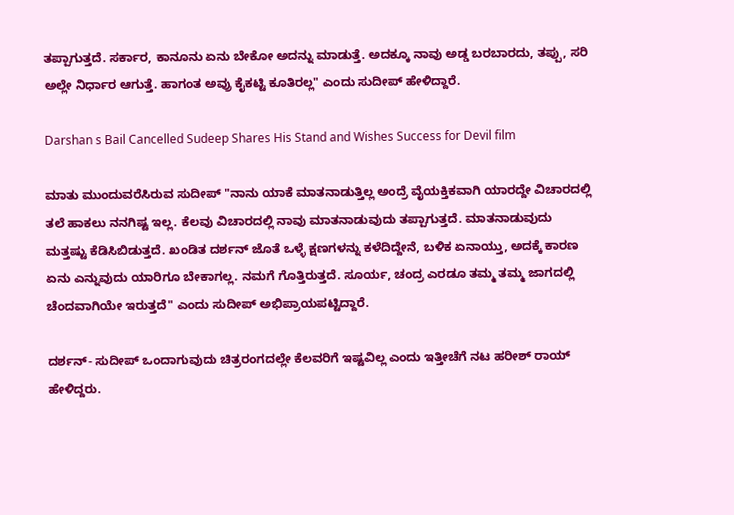ತಪ್ಪಾಗುತ್ತದೆ. ಸರ್ಕಾರ, ಕಾನೂನು ಏನು ಬೇಕೋ ಅದನ್ನು ಮಾಡುತ್ತೆ. ಅದಕ್ಕೂ ನಾವು ಅಡ್ಡ ಬರಬಾರದು, ತಪ್ಪು, ಸರಿ ಅಲ್ಲೇ ನಿರ್ಧಾರ ಆಗುತ್ತೆ. ಹಾಗಂತ ಅವ್ರು ಕೈಕಟ್ಟಿ ಕೂತಿರಲ್ಲ" ಎಂದು ಸುದೀಪ್ ಹೇಳಿದ್ದಾರೆ.

Darshan s Bail Cancelled Sudeep Shares His Stand and Wishes Success for Devil film

ಮಾತು ಮುಂದುವರೆಸಿರುವ ಸುದೀಪ್ "ನಾನು ಯಾಕೆ ಮಾತನಾಡುತ್ತಿಲ್ಲ ಅಂದ್ರೆ ವೈಯಕ್ತಿಕವಾಗಿ ಯಾರದ್ದೇ ವಿಚಾರದಲ್ಲಿ ತಲೆ ಹಾಕಲು ನನಗಿಷ್ಟ ಇಲ್ಲ. ಕೆಲವು ವಿಚಾರದಲ್ಲಿ ನಾವು ಮಾತನಾಡುವುದು ತಪ್ಪಾಗುತ್ತದೆ. ಮಾತನಾಡುವುದು ಮತ್ತಷ್ಟು ಕೆಡಿಸಿಬಿಡುತ್ತದೆ. ಖಂಡಿತ ದರ್ಶನ್ ಜೊತೆ ಒಳ್ಳೆ ಕ್ಷಣಗಳನ್ನು ಕಳೆದಿದ್ದೇನೆ, ಬಳಿಕ ಏನಾಯ್ತು, ಅದಕ್ಕೆ ಕಾರಣ ಏನು ಎನ್ನುವುದು ಯಾರಿಗೂ ಬೇಕಾಗಲ್ಲ. ನಮಗೆ ಗೊತ್ತಿರುತ್ತದೆ. ಸೂರ್ಯ, ಚಂದ್ರ ಎರಡೂ ತಮ್ಮ ತಮ್ಮ ಜಾಗದಲ್ಲಿ ಚೆಂದವಾಗಿಯೇ ಇರುತ್ತದೆ" ಎಂದು ಸುದೀಪ್ ಅಭಿಪ್ರಾಯಪಟ್ಟಿದ್ದಾರೆ.

ದರ್ಶನ್- ಸುದೀಪ್ ಒಂದಾಗುವುದು ಚಿತ್ರರಂಗದಲ್ಲೇ ಕೆಲವರಿಗೆ ಇಷ್ಟವಿಲ್ಲ ಎಂದು ಇತ್ತೀಚೆಗೆ ನಟ ಹರೀಶ್ ರಾಯ್ ಹೇಳಿದ್ದರು.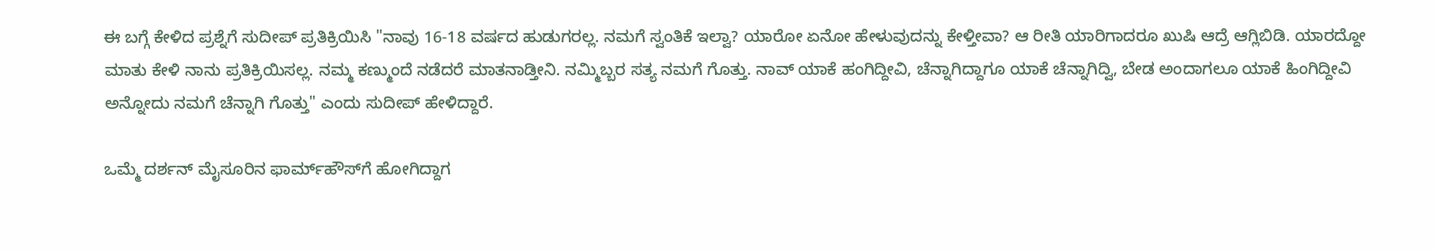ಈ ಬಗ್ಗೆ ಕೇಳಿದ ಪ್ರಶ್ನೆಗೆ ಸುದೀಪ್ ಪ್ರತಿಕ್ರಿಯಿಸಿ "ನಾವು 16-18 ವರ್ಷದ ಹುಡುಗರಲ್ಲ. ನಮಗೆ ಸ್ವಂತಿಕೆ ಇಲ್ವಾ? ಯಾರೋ ಏನೋ ಹೇಳುವುದನ್ನು ಕೇಳ್ತೀವಾ? ಆ ರೀತಿ ಯಾರಿಗಾದರೂ ಖುಷಿ ಆದ್ರೆ ಆಗ್ಲಿಬಿಡಿ. ಯಾರದ್ದೋ ಮಾತು ಕೇಳಿ ನಾನು ಪ್ರತಿಕ್ರಿಯಿಸಲ್ಲ. ನಮ್ಮ ಕಣ್ಮುಂದೆ ನಡೆದರೆ ಮಾತನಾಡ್ತೀನಿ. ನಮ್ಮಿಬ್ಬರ ಸತ್ಯ ನಮಗೆ ಗೊತ್ತು. ನಾವ್ ಯಾಕೆ ಹಂಗಿದ್ದೀವಿ, ಚೆನ್ನಾಗಿದ್ದಾಗೂ ಯಾಕೆ ಚೆನ್ನಾಗಿದ್ವಿ, ಬೇಡ ಅಂದಾಗಲೂ ಯಾಕೆ ಹಿಂಗಿದ್ದೀವಿ ಅನ್ನೋದು ನಮಗೆ ಚೆನ್ನಾಗಿ ಗೊತ್ತು" ಎಂದು ಸುದೀಪ್ ಹೇಳಿದ್ದಾರೆ.

ಒಮ್ಮೆ ದರ್ಶನ್ ಮೈಸೂರಿನ ಫಾರ್ಮ್‌ಹೌಸ್‌ಗೆ ಹೋಗಿದ್ದಾಗ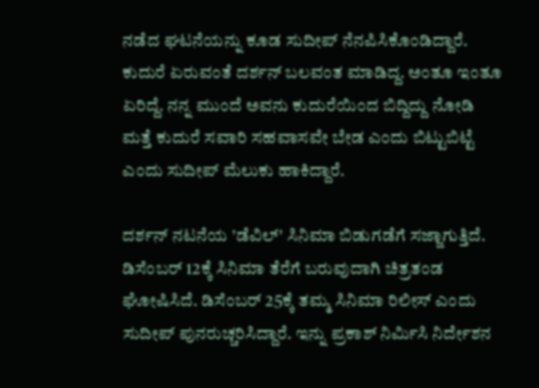ನಡೆದ ಘಟನೆಯನ್ನು ಕೂಡ ಸುದೀಪ್ ನೆನಪಿಸಿಕೊಂಡಿದ್ದಾರೆ. ಕುದುರೆ ಏರುವಂತೆ ದರ್ಶನ್ ಬಲವಂತ ಮಾಡಿದ್ದ. ಅಂತೂ ಇಂತೂ ಏರಿದ್ದೆ. ನನ್ನ ಮುಂದೆ ಅವನು ಕುದುರೆಯಿಂದ ಬಿದ್ದಿದ್ದು ನೋಡಿ ಮತ್ತೆ ಕುದುರೆ ಸವಾರಿ ಸಹವಾಸವೇ ಬೇಡ ಎಂದು ಬಿಟ್ಟುಬಿಟ್ಟೆ ಎಂದು ಸುದೀಪ್ ಮೆಲುಕು ಹಾಕಿದ್ದಾರೆ.

ದರ್ಶನ್ ನಟನೆಯ 'ಡೆವಿಲ್' ಸಿನಿಮಾ ಬಿಡುಗಡೆಗೆ ಸಜ್ಜಾಗುತ್ತಿದೆ. ಡಿಸೆಂಬರ್ 12ಕ್ಕೆ ಸಿನಿಮಾ ತೆರೆಗೆ ಬರುವುದಾಗಿ ಚಿತ್ರತಂಡ ಘೋಷಿಸಿದೆ. ಡಿಸೆಂಬರ್ 25ಕ್ಕೆ ತಮ್ಮ ಸಿನಿಮಾ ರಿಲೀಸ್ ಎಂದು ಸುದೀಪ್ ಪುನರುಚ್ಚರಿಸಿದ್ದಾರೆ. ಇನ್ನು ಪ್ರಕಾಶ್ ನಿರ್ಮಿಸಿ ನಿರ್ದೇಶನ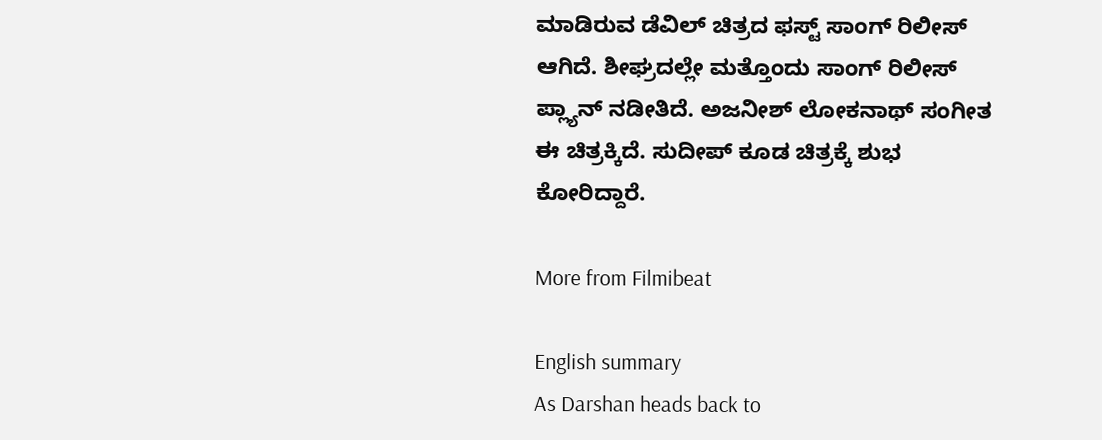ಮಾಡಿರುವ ಡೆವಿಲ್ ಚಿತ್ರದ ಫಸ್ಟ್ ಸಾಂಗ್ ರಿಲೀಸ್ ಆಗಿದೆ. ಶೀಘ್ರದಲ್ಲೇ ಮತ್ತೊಂದು ಸಾಂಗ್ ರಿಲೀಸ್ ಪ್ಲ್ಯಾನ್ ನಡೀತಿದೆ. ಅಜನೀಶ್ ಲೋಕನಾಥ್ ಸಂಗೀತ ಈ ಚಿತ್ರಕ್ಕಿದೆ. ಸುದೀಪ್ ಕೂಡ ಚಿತ್ರಕ್ಕೆ ಶುಭ ಕೋರಿದ್ದಾರೆ.

More from Filmibeat

English summary
As Darshan heads back to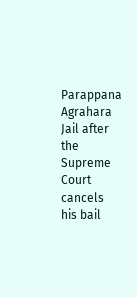Parappana Agrahara Jail after the Supreme Court cancels his bail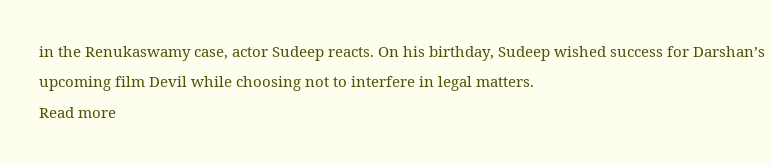in the Renukaswamy case, actor Sudeep reacts. On his birthday, Sudeep wished success for Darshan’s upcoming film Devil while choosing not to interfere in legal matters.
Read more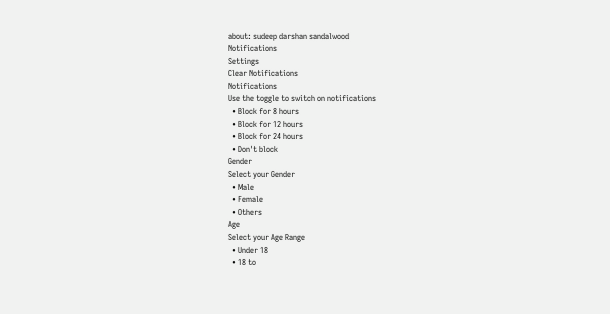about: sudeep darshan sandalwood
Notifications
Settings
Clear Notifications
Notifications
Use the toggle to switch on notifications
  • Block for 8 hours
  • Block for 12 hours
  • Block for 24 hours
  • Don't block
Gender
Select your Gender
  • Male
  • Female
  • Others
Age
Select your Age Range
  • Under 18
  • 18 to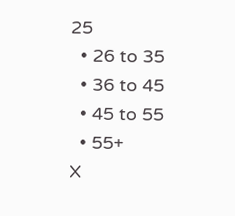25
  • 26 to 35
  • 36 to 45
  • 45 to 55
  • 55+
X